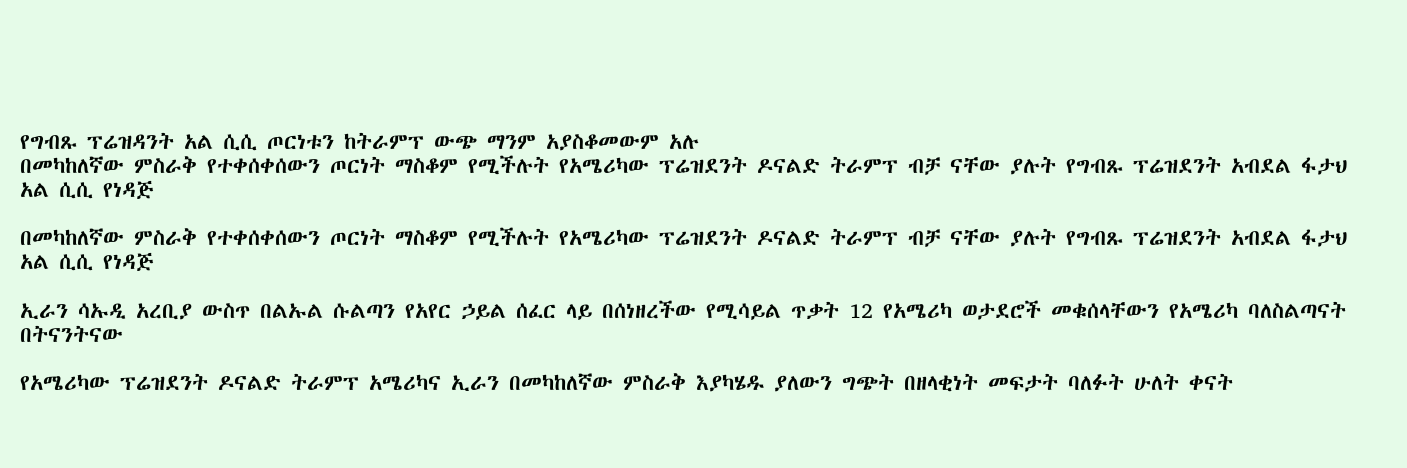የግብጹ ፕሬዝዳንት አል ሲሲ ጦርነቱን ከትራምፕ ውጭ ማንም አያስቆመውም አሉ
በመካከለኛው ምስራቅ የተቀሰቀሰውን ጦርነት ማስቆም የሚችሉት የአሜሪካው ፕሬዝደንት ዶናልድ ትራምፕ ብቻ ናቸው ያሉት የግብጹ ፕሬዝደንት አብደል ፋታህ አል ሲሲ የነዳጅ

በመካከለኛው ምስራቅ የተቀሰቀሰውን ጦርነት ማስቆም የሚችሉት የአሜሪካው ፕሬዝደንት ዶናልድ ትራምፕ ብቻ ናቸው ያሉት የግብጹ ፕሬዝደንት አብደል ፋታህ አል ሲሲ የነዳጅ

ኢራን ሳኡዲ አረቢያ ውስጥ በልኡል ሱልጣን የአየር ኃይል ሰፈር ላይ በሰነዘረችው የሚሳይል ጥቃት 12 የአሜሪካ ወታደሮች መቁሰላቸውን የአሜሪካ ባለስልጣናት በትናንትናው

የአሜሪካው ፕሬዝደንት ዶናልድ ትራምፕ አሜሪካና ኢራን በመካከለኛው ምስራቅ እያካሄዱ ያለውን ግጭት በዘላቂነት መፍታት ባለፉት ሁለት ቀናት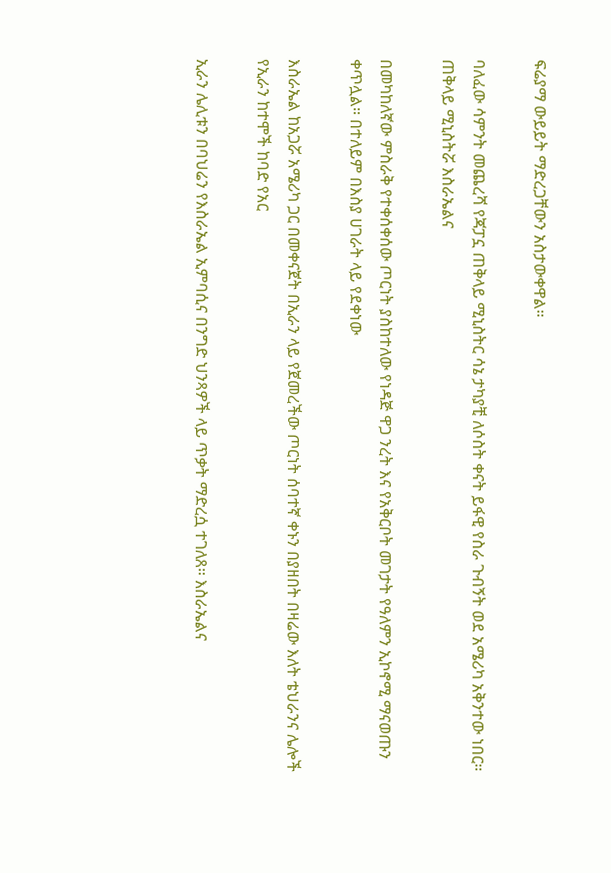ፍሬያማ ውይይት ማድረጋቸውን አስታውቀዋል።

ባለፈው ሳምንት መጨረሻ የጃፓኗ ጠቅላይ ሚኒስትር ሳኔ ታካያቺ ለሶስት ቀናት ይፋዊ የስራ ጉብኝት ወደ አሜሪካ አቅንተው ነበር። ጠቅላይ ሚኒስትሯ እስራኤልና

በመካከለኛው ምስራቅ የተቀሰቀሰው ጦርነት ያስከተለው የነዳጅ ዋጋ ንረት እና የአቅርቦት መገታት የዓለምን ኢኮኖሚ ማናወጡን ቀጥሏል። በተለይም በእስያ ሀገራት ላይ የደቀነው

እስራኤል ከአጋሯ አሜሪካ ጋር በመቀናጀት በኢራን ላይ የጀመረችው ጦርነት ሰባተኛ ቀኑን በያዘበት በዛሬው እለት ቴህራንና ሌሎች የኢራን ከተሞች ከባድ የአር

ኢራን ሌሊቱን በባህሬን የእስራኤል ኢምባሲና በንግድ ህንጻዎች ላይ ጥቃት ማድረሷ ተገለጸ። እስራኤልና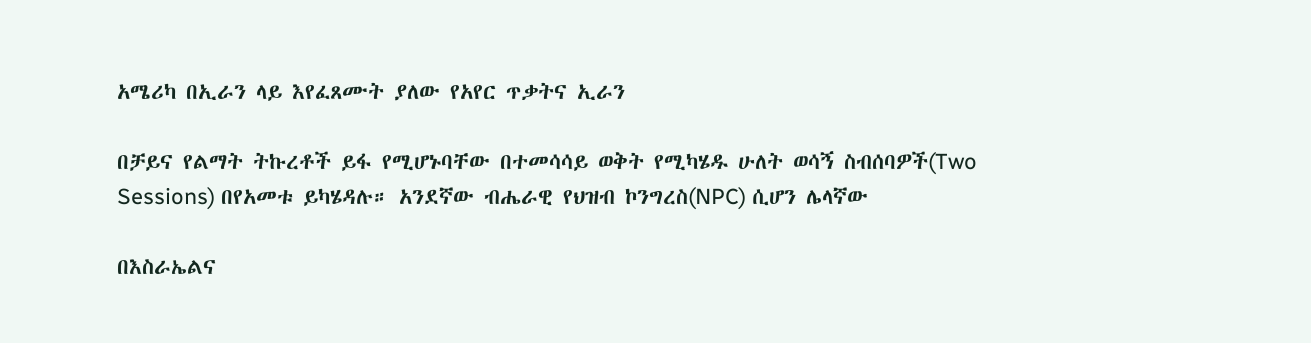አሜሪካ በኢራን ላይ እየፈጸሙት ያለው የአየር ጥቃትና ኢራን

በቻይና የልማት ትኩረቶች ይፋ የሚሆኑባቸው በተመሳሳይ ወቅት የሚካሄዱ ሁለት ወሳኝ ስብሰባዎች(Two Sessions) በየአመቱ ይካሄዳሉ። አንደኛው ብሔራዊ የህዝብ ኮንግረስ(NPC) ሲሆን ሌላኛው

በእስራኤልና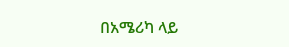በአሜሪካ ላይ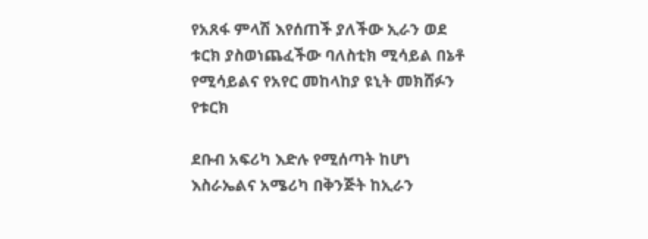የአጸፋ ምላሽ እየሰጠች ያለችው ኢራን ወደ ቱርክ ያስወነጨፈችው ባለስቲክ ሚሳይል በኔቶ የሚሳይልና የአየር መከላከያ ዩኒት መክሸፉን የቱርክ

ደቡብ አፍሪካ እድሉ የሚሰጣት ከሆነ እስራኤልና አሜሪካ በቅንጅት ከኢራን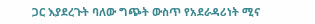ጋር እያደረጉት ባለው ግጭት ውስጥ የአደራዳሪነት ሚና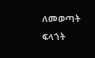ለመወጣት ፍላጎት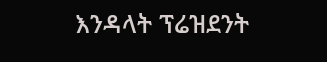እንዳላት ፕሬዝደንት